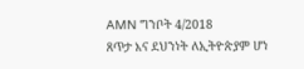AMN ግንቦት 4/2018
ጸጥታ እና ደህንነት ለኢትዮጵያም ሆነ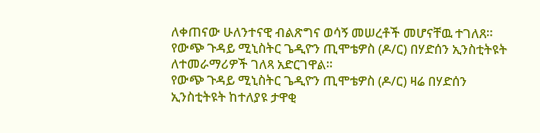ለቀጠናው ሁለንተናዊ ብልጽግና ወሳኝ መሠረቶች መሆናቸዉ ተገለጸ።
የውጭ ጉዳይ ሚኒስትር ጌዲዮን ጢሞቴዎስ (ዶ/ር) በሃድሰን ኢንስቲትዩት ለተመራማሪዎች ገለጻ አድርገዋል።
የውጭ ጉዳይ ሚኒስትር ጌዲዮን ጢሞቴዎስ (ዶ/ር) ዛሬ በሃድሰን ኢንስቲትዩት ከተለያዩ ታዋቂ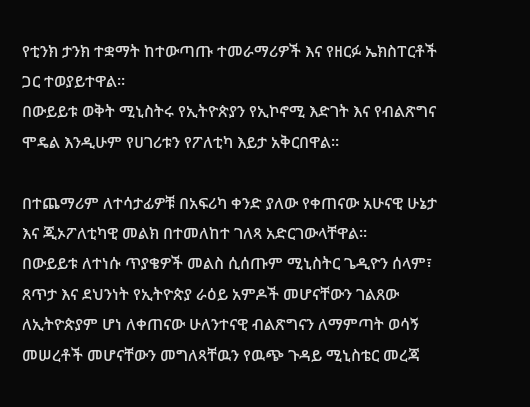የቲንክ ታንክ ተቋማት ከተውጣጡ ተመራማሪዎች እና የዘርፉ ኤክስፐርቶች ጋር ተወያይተዋል።
በውይይቱ ወቅት ሚኒስትሩ የኢትዮጵያን የኢኮኖሚ እድገት እና የብልጽግና ሞዴል እንዲሁም የሀገሪቱን የፖለቲካ እይታ አቅርበዋል።

በተጨማሪም ለተሳታፊዎቹ በአፍሪካ ቀንድ ያለው የቀጠናው አሁናዊ ሁኔታ እና ጂኦፖለቲካዊ መልክ በተመለከተ ገለጻ አድርገውላቸዋል።
በውይይቱ ለተነሱ ጥያቄዎች መልስ ሲሰጡም ሚኒስትር ጌዲዮን ሰላም፣ ጸጥታ እና ደህንነት የኢትዮጵያ ራዕይ አምዶች መሆናቸውን ገልጸው ለኢትዮጵያም ሆነ ለቀጠናው ሁለንተናዊ ብልጽግናን ለማምጣት ወሳኝ መሠረቶች መሆናቸውን መግለጻቸዉን የዉጭ ጉዳይ ሚኒስቴር መረጃ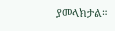ያመላክታል።